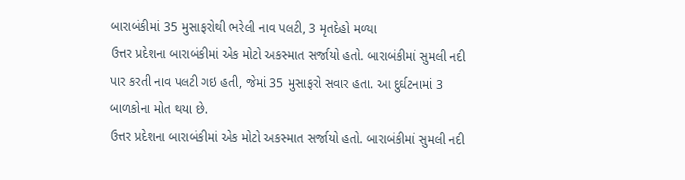બારાબંકીમાં 35 મુસાફરોથી ભરેલી નાવ પલટી, 3 મૃતદેહો મળ્યા
ઉત્તર પ્રદેશના બારાબંકીમાં એક મોટો અકસ્માત સર્જાયો હતો. બારાબંકીમાં સુમલી નદી પાર કરતી નાવ પલટી ગઇ હતી, જેમાં 35 મુસાફરો સવાર હતા. આ દુર્ઘટનામાં 3 બાળકોના મોત થયા છે.
ઉત્તર પ્રદેશના બારાબંકીમાં એક મોટો અકસ્માત સર્જાયો હતો. બારાબંકીમાં સુમલી નદી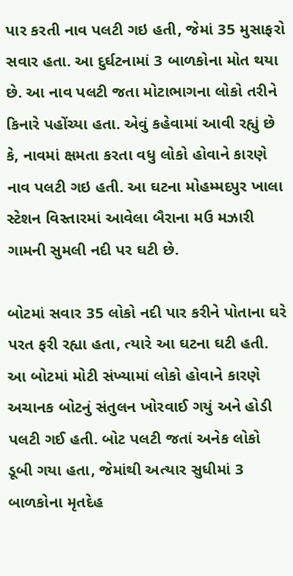પાર કરતી નાવ પલટી ગઇ હતી, જેમાં 35 મુસાફરો સવાર હતા. આ દુર્ઘટનામાં 3 બાળકોના મોત થયા છે. આ નાવ પલટી જતા મોટાભાગના લોકો તરીને કિનારે પહોંચ્યા હતા. એવું કહેવામાં આવી રહ્યું છે કે, નાવમાં ક્ષમતા કરતા વધુ લોકો હોવાને કારણે નાવ પલટી ગઇ હતી. આ ઘટના મોહમ્મદપુર ખાલા સ્ટેશન વિસ્તારમાં આવેલા બૈરાના મઉ મઝારી ગામની સુમલી નદી પર ઘટી છે.

બોટમાં સવાર 35 લોકો નદી પાર કરીને પોતાના ઘરે પરત ફરી રહ્યા હતા, ત્યારે આ ઘટના ઘટી હતી. આ બોટમાં મોટી સંખ્યામાં લોકો હોવાને કારણે અચાનક બોટનું સંતુલન ખોરવાઈ ગયું અને હોડી પલટી ગઈ હતી. બોટ પલટી જતાં અનેક લોકો ડૂબી ગયા હતા, જેમાંથી અત્યાર સુધીમાં 3 બાળકોના મૃતદેહ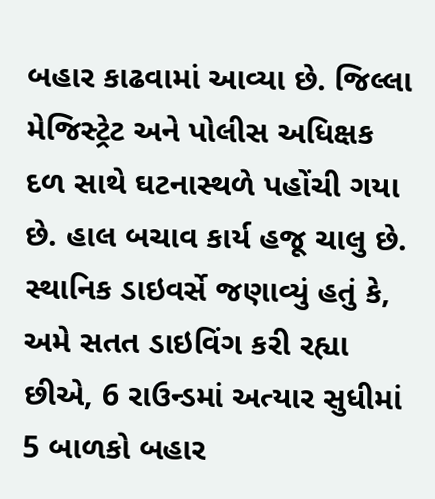બહાર કાઢવામાં આવ્યા છે. જિલ્લા મેજિસ્ટ્રેટ અને પોલીસ અધિક્ષક દળ સાથે ઘટનાસ્થળે પહોંચી ગયા છે. હાલ બચાવ કાર્ય હજૂ ચાલુ છે.
સ્થાનિક ડાઇવર્સે જણાવ્યું હતું કે, અમે સતત ડાઇવિંગ કરી રહ્યા છીએ, 6 રાઉન્ડમાં અત્યાર સુધીમાં 5 બાળકો બહાર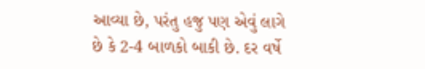આવ્યા છે, પરંતુ હજુ પણ એવું લાગે છે કે 2-4 બાળકો બાકી છે. દર વર્ષે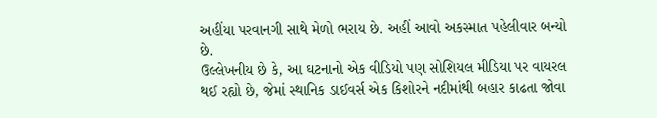અહીંયા પરવાનગી સાથે મેળો ભરાય છે. અહીં આવો અકસ્માત પહેલીવાર બન્યો છે.
ઉલ્લેખનીય છે કે, આ ઘટનાનો એક વીડિયો પણ સોશિયલ મીડિયા પર વાયરલ થઈ રહ્યો છે, જેમાં સ્થાનિક ડાઈવર્સ એક કિશોરને નદીમાંથી બહાર કાઢતા જોવા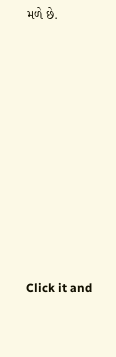મળે છે.












Click it and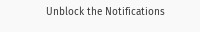Unblock the Notifications